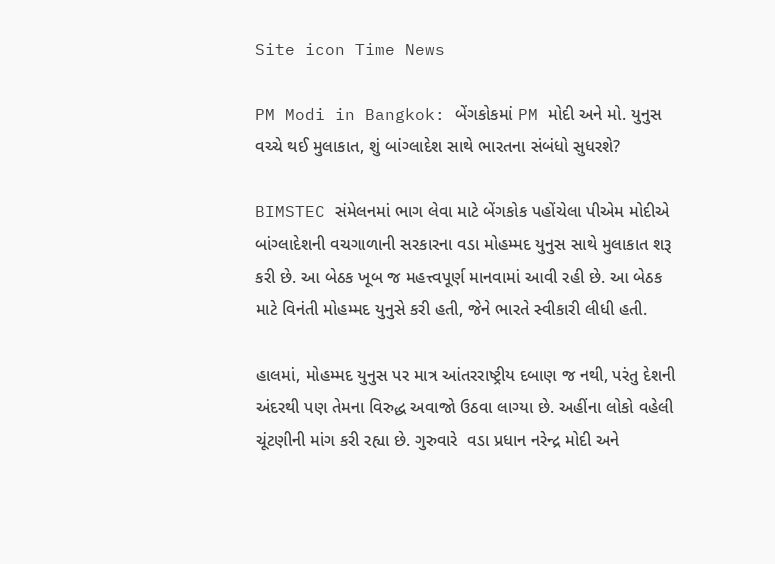Site icon Time News

PM Modi in Bangkok: બેંગકોકમાં PM મોદી અને મો. યુનુસ વચ્ચે થઈ મુલાકાત, શું બાંગ્લાદેશ સાથે ભારતના સંબંધો સુધરશે?

BIMSTEC સંમેલનમાં ભાગ લેવા માટે બેંગકોક પહોંચેલા પીએમ મોદીએ બાંગ્લાદેશની વચગાળાની સરકારના વડા મોહમ્મદ યુનુસ સાથે મુલાકાત શરૂ કરી છે. આ બેઠક ખૂબ જ મહત્ત્વપૂર્ણ માનવામાં આવી રહી છે. આ બેઠક માટે વિનંતી મોહમ્મદ યુનુસે કરી હતી, જેને ભારતે સ્વીકારી લીધી હતી.

હાલમાં, મોહમ્મદ યુનુસ પર માત્ર આંતરરાષ્ટ્રીય દબાણ જ નથી, પરંતુ દેશની અંદરથી પણ તેમના વિરુદ્ધ અવાજો ઉઠવા લાગ્યા છે. અહીંના લોકો વહેલી ચૂંટણીની માંગ કરી રહ્યા છે. ગુરુવારે  વડા પ્રધાન નરેન્દ્ર મોદી અને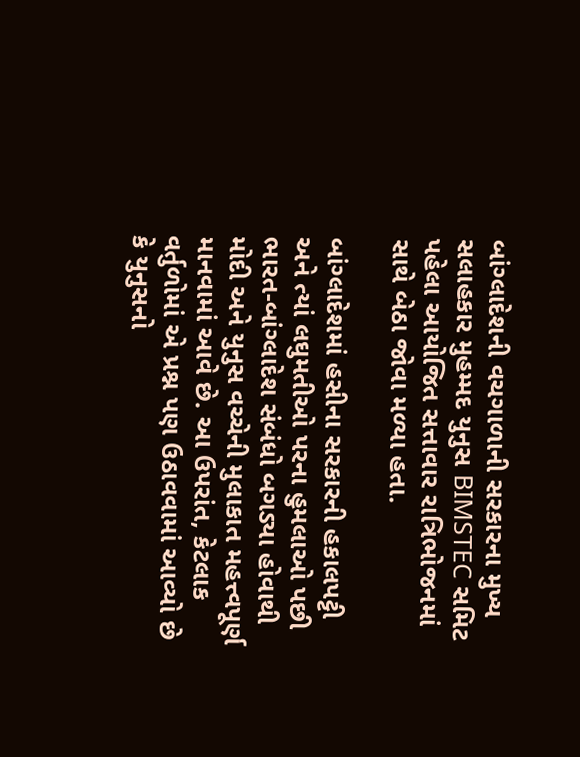બાંગ્લાદેશની વચગાળાની સરકારના મુખ્ય સલાહકાર મુહમ્મદ યુનુસ BIMSTEC સમિટ પહેલા આયોજિત સત્તાવાર રાત્રિભોજનમાં સાથે બેઠા જોવા મળ્યા હતા.

બાંગ્લાદેશમાં હસીના સરકારની હકાલપટ્ટી અને ત્યાં લઘુમતીઓ પરના હુમલાઓ પછી ભારત-બાંગ્લાદેશ સંબંધો બગડ્યા હોવાથી મોદી અને યુનુસ વચ્ચેની મુલાકાત મહત્ત્વપૂર્ણ માનવામાં આવે છે. આ ઉપરાંત, કેટલાક વર્તુળોમાં એ પ્રશ્ન પણ ઉઠાવવામાં આવ્યો છે કે યુનુસનો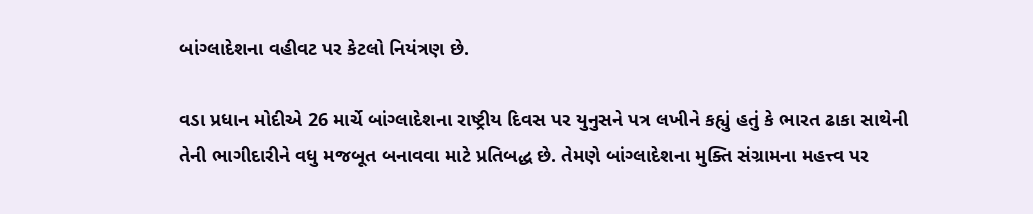બાંગ્લાદેશના વહીવટ પર કેટલો નિયંત્રણ છે.

વડા પ્રધાન મોદીએ 26 માર્ચે બાંગ્લાદેશના રાષ્ટ્રીય દિવસ પર યુનુસને પત્ર લખીને કહ્યું હતું કે ભારત ઢાકા સાથેની તેની ભાગીદારીને વધુ મજબૂત બનાવવા માટે પ્રતિબદ્ધ છે. તેમણે બાંગ્લાદેશના મુક્તિ સંગ્રામના મહત્ત્વ પર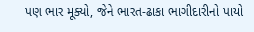પણ ભાર મૂક્યો, જેને ભારત-ઢાકા ભાગીદારીનો પાયો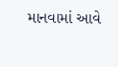માનવામાં આવે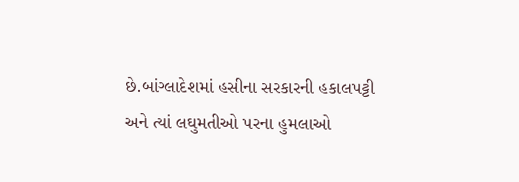છે.બાંગ્લાદેશમાં હસીના સરકારની હકાલપટ્ટી અને ત્યાં લઘુમતીઓ પરના હુમલાઓ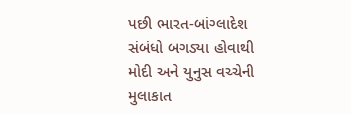પછી ભારત-બાંગ્લાદેશ સંબંધો બગડ્યા હોવાથી મોદી અને યુનુસ વચ્ચેની મુલાકાત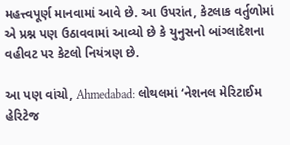મહત્ત્વપૂર્ણ માનવામાં આવે છે. આ ઉપરાંત, કેટલાક વર્તુળોમાં એ પ્રશ્ન પણ ઉઠાવવામાં આવ્યો છે કે યુનુસનો બાંગ્લાદેશના વહીવટ પર કેટલો નિયંત્રણ છે.

આ પણ વાંચો, Ahmedabad: લોથલમાં ‘નેશનલ મેરિટાઈમ હેરિટેજ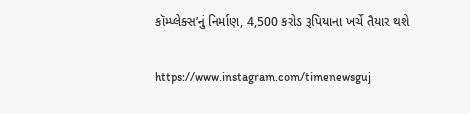કૉમ્પ્લેક્સ’નું નિર્માણ, 4,500 કરોડ રૂપિયાના ખર્ચે તૈયાર થશે

https://www.instagram.com/timenewsguj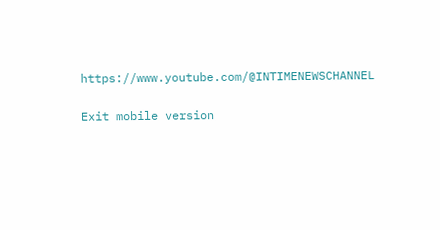https://www.youtube.com/@INTIMENEWSCHANNEL

Exit mobile version